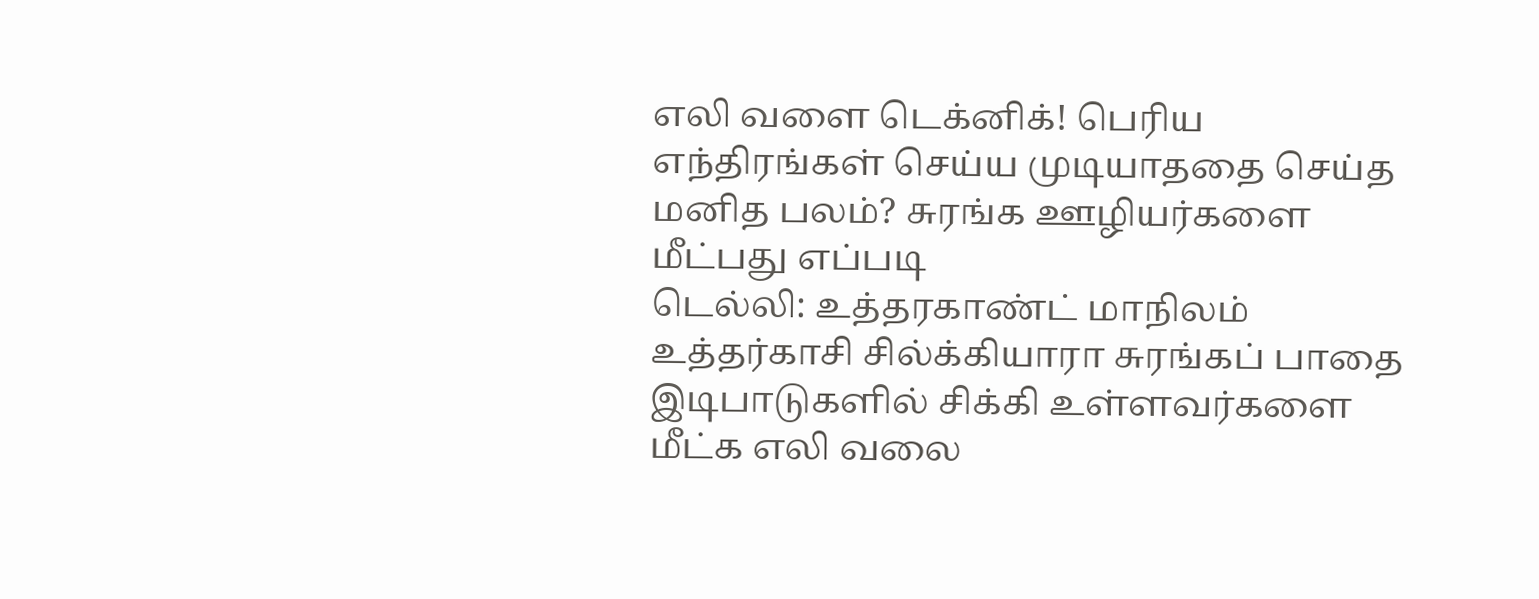எலி வளை டெக்னிக்! பெரிய எந்திரங்கள் செய்ய முடியாததை செய்த மனித பலம்? சுரங்க ஊழியர்களை மீட்பது எப்படி
டெல்லி: உத்தரகாண்ட் மாநிலம் உத்தர்காசி சில்க்கியாரா சுரங்கப் பாதை இடிபாடுகளில் சிக்கி உள்ளவர்களை மீட்க எலி வலை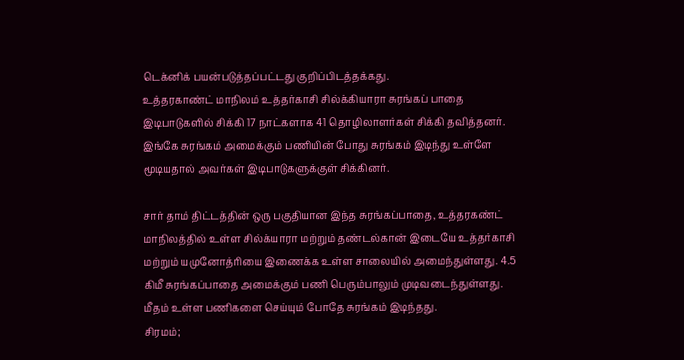டெக்னிக் பயன்படுத்தப்பட்டது குறிப்பிடத்தக்கது.
உத்தரகாண்ட் மாநிலம் உத்தர்காசி சில்க்கியாரா சுரங்கப் பாதை இடிபாடுகளில் சிக்கி 17 நாட்களாக 41 தொழிலாளர்கள் சிக்கி தவித்தனர். இங்கே சுரங்கம் அமைக்கும் பணியின் போது சுரங்கம் இடிந்து உள்ளே மூடியதால் அவர்கள் இடிபாடுகளுக்குள் சிக்கினர்.

சார் தாம் திட்டத்தின் ஒரு பகுதியான இந்த சுரங்கப்பாதை, உத்தரகண்ட் மாநிலத்தில் உள்ள சில்க்யாரா மற்றும் தண்டல்கான் இடையே உத்தர்காசி மற்றும் யமுனோத்ரியை இணைக்க உள்ள சாலையில் அமைந்துள்ளது. 4.5 கிமீ சுரங்கப்பாதை அமைக்கும் பணி பெரும்பாலும் முடிவடைந்துள்ளது. மீதம் உள்ள பணிகளை செய்யும் போதே சுரங்கம் இடிந்தது.
சிரமம்;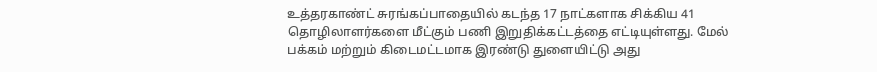உத்தரகாண்ட் சுரங்கப்பாதையில் கடந்த 17 நாட்களாக சிக்கிய 41 தொழிலாளர்களை மீட்கும் பணி இறுதிக்கட்டத்தை எட்டியுள்ளது. மேல் பக்கம் மற்றும் கிடைமட்டமாக இரண்டு துளையிட்டு அது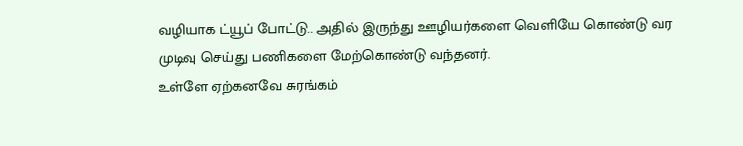வழியாக ட்யூப் போட்டு.. அதில் இருந்து ஊழியர்களை வெளியே கொண்டு வர முடிவு செய்து பணிகளை மேற்கொண்டு வந்தனர்.
உள்ளே ஏற்கனவே சுரங்கம்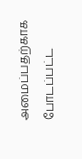அமைப்பதற்காக போடப்பட்ட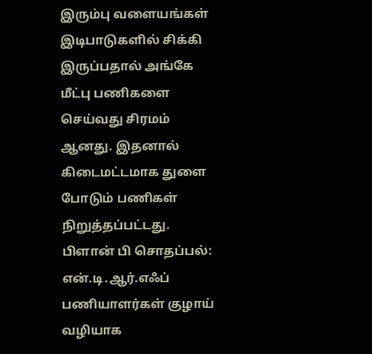இரும்பு வளையங்கள் இடிபாடுகளில் சிக்கி இருப்பதால் அங்கே மீட்பு பணிகளை செய்வது சிரமம் ஆனது. இதனால் கிடைமட்டமாக துளை போடும் பணிகள் நிறுத்தப்பட்டது.
பிளான் பி சொதப்பல்: என்.டி.ஆர்.எஃப் பணியாளர்கள் குழாய் வழியாக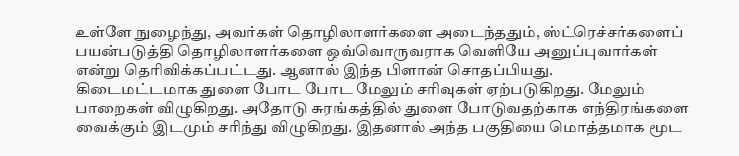உள்ளே நுழைந்து, அவர்கள் தொழிலாளர்களை அடைந்ததும், ஸ்ட்ரெச்சர்களைப் பயன்படுத்தி தொழிலாளர்களை ஒவ்வொருவராக வெளியே அனுப்புவார்கள் என்று தெரிவிக்கப்பட்டது. ஆனால் இந்த பிளான் சொதப்பியது.
கிடைமட்டமாக துளை போட போட மேலும் சரிவுகள் ஏற்படுகிறது. மேலும் பாறைகள் விழுகிறது. அதோடு சுரங்கத்தில் துளை போடுவதற்காக எந்திரங்களை வைக்கும் இடமும் சரிந்து விழுகிறது. இதனால் அந்த பகுதியை மொத்தமாக மூட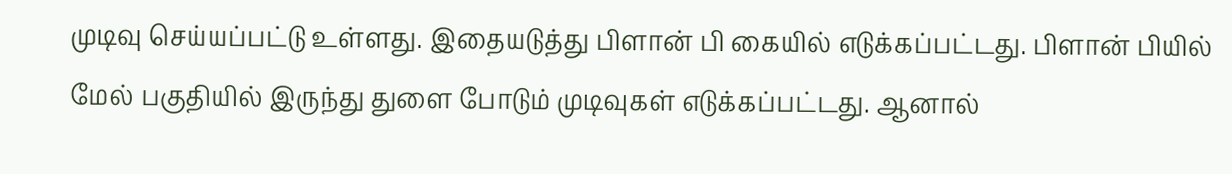முடிவு செய்யப்பட்டு உள்ளது. இதையடுத்து பிளான் பி கையில் எடுக்கப்பட்டது. பிளான் பியில் மேல் பகுதியில் இருந்து துளை போடும் முடிவுகள் எடுக்கப்பட்டது. ஆனால்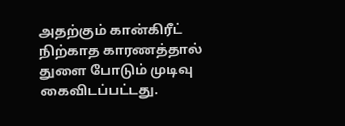அதற்கும் கான்கிரீட் நிற்காத காரணத்தால் துளை போடும் முடிவு கைவிடப்பட்டது.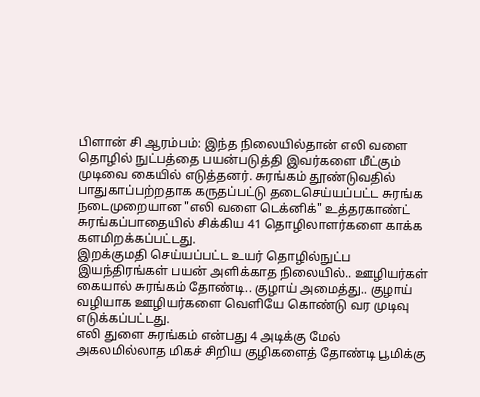பிளான் சி ஆரம்பம்: இந்த நிலையில்தான் எலி வளை தொழில் நுட்பத்தை பயன்படுத்தி இவர்களை மீட்கும் முடிவை கையில் எடுத்தனர். சுரங்கம் தூண்டுவதில் பாதுகாப்பற்றதாக கருதப்பட்டு தடைசெய்யப்பட்ட சுரங்க நடைமுறையான "எலி வளை டெக்னிக்" உத்தரகாண்ட் சுரங்கப்பாதையில் சிக்கிய 41 தொழிலாளர்களை காக்க களமிறக்கப்பட்டது.
இறக்குமதி செய்யப்பட்ட உயர் தொழில்நுட்ப இயந்திரங்கள் பயன் அளிக்காத நிலையில்.. ஊழியர்கள் கையால் சுரங்கம் தோண்டி.. குழாய் அமைத்து.. குழாய் வழியாக ஊழியர்களை வெளியே கொண்டு வர முடிவு எடுக்கப்பட்டது.
எலி துளை சுரங்கம் என்பது 4 அடிக்கு மேல் அகலமில்லாத மிகச் சிறிய குழிகளைத் தோண்டி பூமிக்கு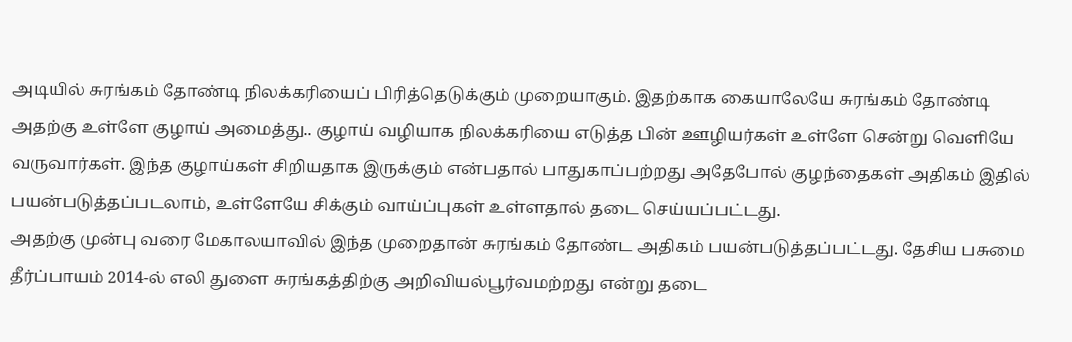அடியில் சுரங்கம் தோண்டி நிலக்கரியைப் பிரித்தெடுக்கும் முறையாகும். இதற்காக கையாலேயே சுரங்கம் தோண்டி அதற்கு உள்ளே குழாய் அமைத்து.. குழாய் வழியாக நிலக்கரியை எடுத்த பின் ஊழியர்கள் உள்ளே சென்று வெளியே வருவார்கள். இந்த குழாய்கள் சிறியதாக இருக்கும் என்பதால் பாதுகாப்பற்றது அதேபோல் குழந்தைகள் அதிகம் இதில் பயன்படுத்தப்படலாம், உள்ளேயே சிக்கும் வாய்ப்புகள் உள்ளதால் தடை செய்யப்பட்டது.
அதற்கு முன்பு வரை மேகாலயாவில் இந்த முறைதான் சுரங்கம் தோண்ட அதிகம் பயன்படுத்தப்பட்டது. தேசிய பசுமை தீர்ப்பாயம் 2014-ல் எலி துளை சுரங்கத்திற்கு அறிவியல்பூர்வமற்றது என்று தடை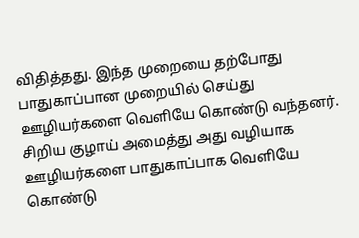விதித்தது. இந்த முறையை தற்போது பாதுகாப்பான முறையில் செய்து ஊழியர்களை வெளியே கொண்டு வந்தனர். சிறிய குழாய் அமைத்து அது வழியாக ஊழியர்களை பாதுகாப்பாக வெளியே கொண்டு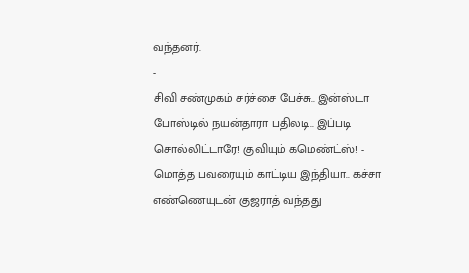வந்தனர்.
-
சிவி சண்முகம் சர்ச்சை பேச்சு.. இன்ஸ்டா போஸ்டில் நயன்தாரா பதிலடி.. இப்படி சொல்லிட்டாரே! குவியும் கமெண்ட்ஸ்! -
மொத்த பவரையும் காட்டிய இந்தியா.. கச்சா எண்ணெயுடன் குஜராத் வந்தது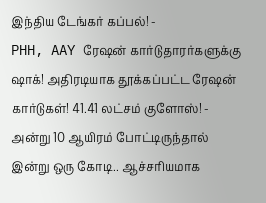இந்திய டேங்கர் கப்பல்! -
PHH, AAY ரேஷன் கார்டுதாரர்களுக்கு ஷாக்! அதிரடியாக தூக்கப்பட்ட ரேஷன் கார்டுகள்! 41.41 லட்சம் குளோஸ்! -
அன்று 10 ஆயிரம் போட்டிருந்தால் இன்று ஒரு கோடி.. ஆச்சரியமாக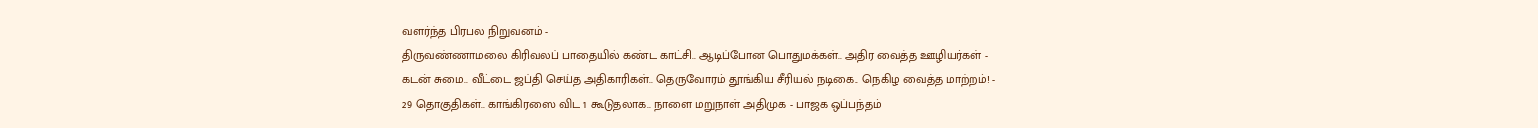வளர்ந்த பிரபல நிறுவனம் -
திருவண்ணாமலை கிரிவலப் பாதையில் கண்ட காட்சி.. ஆடிப்போன பொதுமக்கள்.. அதிர வைத்த ஊழியர்கள் -
கடன் சுமை.. வீட்டை ஜப்தி செய்த அதிகாரிகள்.. தெருவோரம் தூங்கிய சீரியல் நடிகை.. நெகிழ வைத்த மாற்றம்! -
29 தொகுதிகள்.. காங்கிரஸை விட 1 கூடுதலாக.. நாளை மறுநாள் அதிமுக - பாஜக ஒப்பந்தம்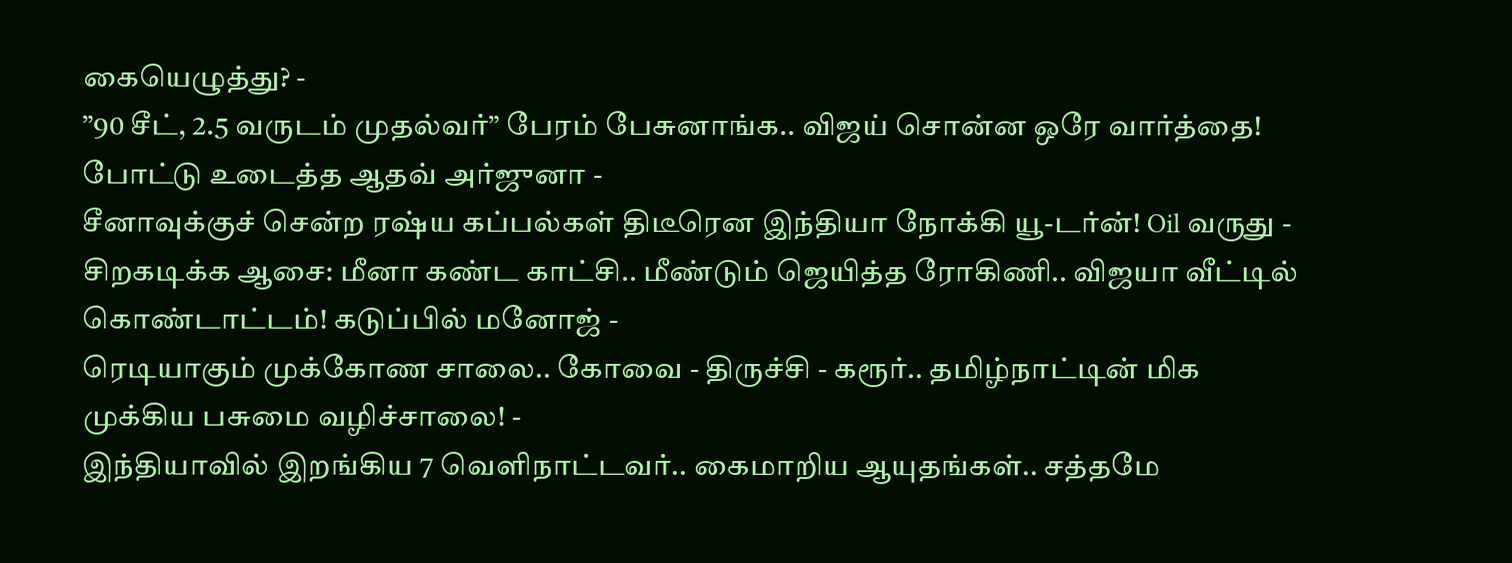கையெழுத்து? -
”90 சீட், 2.5 வருடம் முதல்வர்” பேரம் பேசுனாங்க.. விஜய் சொன்ன ஒரே வார்த்தை! போட்டு உடைத்த ஆதவ் அர்ஜுனா -
சீனாவுக்குச் சென்ற ரஷ்ய கப்பல்கள் திடீரென இந்தியா நோக்கி யூ-டர்ன்! Oil வருது -
சிறகடிக்க ஆசை: மீனா கண்ட காட்சி.. மீண்டும் ஜெயித்த ரோகிணி.. விஜயா வீட்டில் கொண்டாட்டம்! கடுப்பில் மனோஜ் -
ரெடியாகும் முக்கோண சாலை.. கோவை - திருச்சி - கரூர்.. தமிழ்நாட்டின் மிக முக்கிய பசுமை வழிச்சாலை! -
இந்தியாவில் இறங்கிய 7 வெளிநாட்டவர்.. கைமாறிய ஆயுதங்கள்.. சத்தமே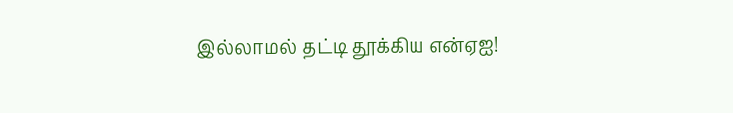இல்லாமல் தட்டி தூக்கிய என்ஏஐ!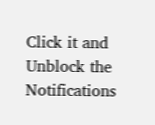Click it and Unblock the Notifications